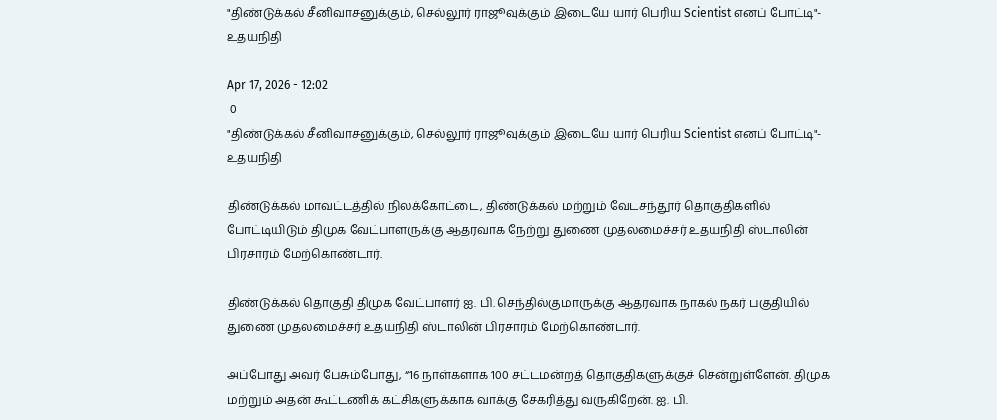"திண்டுக்கல் சீனிவாசனுக்கும், செல்லூர் ராஜூவுக்கும் இடையே யார் பெரிய Scientist எனப் போட்டி"- உதயநிதி

Apr 17, 2026 - 12:02
 0
"திண்டுக்கல் சீனிவாசனுக்கும், செல்லூர் ராஜூவுக்கும் இடையே யார் பெரிய Scientist எனப் போட்டி"- உதயநிதி

திண்டுக்கல் மாவட்டத்தில் நிலக்கோட்டை, திண்டுக்கல் மற்றும் வேடசந்தூர் தொகுதிகளில் போட்டியிடும் திமுக வேட்பாளருக்கு ஆதரவாக நேற்று துணை முதலமைச்சர் உதயநிதி ஸ்டாலின் பிரசாரம் மேற்கொண்டார்.

திண்டுக்கல் தொகுதி திமுக வேட்பாளர் ஐ. பி. செந்தில்குமாருக்கு ஆதரவாக நாகல் நகர் பகுதியில் துணை முதலமைச்சர் உதயநிதி ஸ்டாலின் பிரசாரம் மேற்கொண்டார்.

அப்போது அவர் பேசும்போது, “16 நாள்களாக 100 சட்டமன்றத் தொகுதிகளுக்குச் சென்றுள்ளேன். திமுக மற்றும் அதன் கூட்டணிக் கட்சிகளுக்காக வாக்கு சேகரித்து வருகிறேன். ஐ. பி.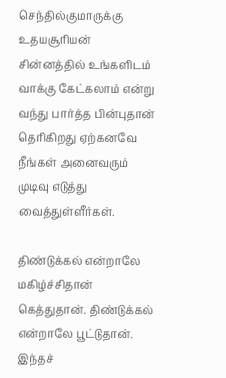செந்தில்குமாருக்கு  உதயசூரியன் சின்னத்தில் உங்களிடம் வாக்கு கேட்கலாம் என்று வந்து பார்த்த பின்புதான் தெரிகிறது ஏற்கனவே நீங்கள் அனைவரும் முடிவு எடுத்து வைத்துள்ளீர்கள்.

திண்டுக்கல் என்றாலே மகிழ்ச்சிதான் கெத்துதான். திண்டுக்கல் என்றாலே பூட்டுதான். இந்தச்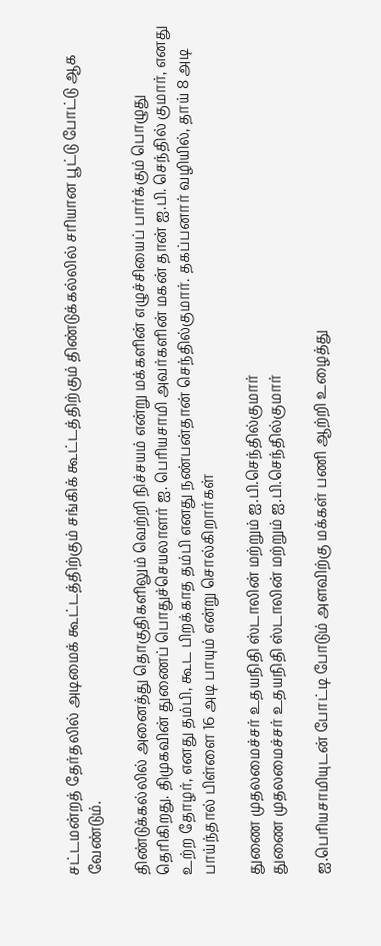சட்டமன்றத் தேர்தலில் அடிமைக் கூட்டத்திற்கும் சங்கிக் கூட்டத்திற்கும் திண்டுக்கல்லில் சரியான பூட்டு போட்டு ஆக வேண்டும்.

திண்டுக்கல்லில் அனைத்து தொகுதிகளிலும் வெற்றி நிச்சயம் என்று மக்களின் எழுச்சியைப் பார்க்கும் பொழுது தெரிகிறது. திமுகவின் துணைப் பொதுச்செயலாளர் ஐ. பெரியசாமி அவர்களின் மகன் தான் ஐ.பி. செந்தில் குமார், எனது உற்ற தோழர், எனது தம்பி, கூட பிறக்காத தம்பி எனது நண்பன்தான் செந்தில்குமார். தகப்பனார் வழியில், தாய் 8 அடி பாய்ந்தால் பிள்ளை 16 அடி பாயும் என்று சொல்கிறார்கள்

துணை முதலமைச்சர் உதயநிதி ஸ்டாலின் மற்றும் ஐ.பி.செந்தில்குமார்
துணை முதலமைச்சர் உதயநிதி ஸ்டாலின் மற்றும் ஐ.பி.செந்தில்குமார்

ஐ.பெரியசாமியுடன் போட்டி போடும் அளவிற்கு மக்கள் பணி ஆற்றி உழைத்து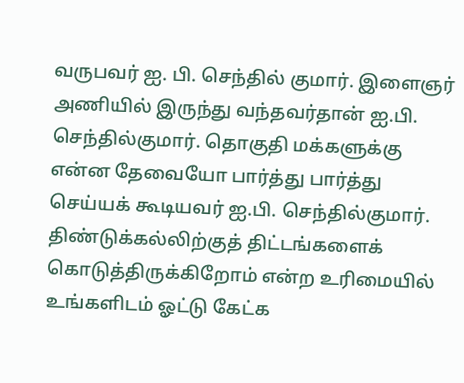வருபவர் ஐ. பி. செந்தில் குமார். இளைஞர் அணியில் இருந்து வந்தவர்தான் ஐ.பி. செந்தில்குமார். தொகுதி மக்களுக்கு என்ன தேவையோ பார்த்து பார்த்து செய்யக் கூடியவர் ஐ.பி. செந்தில்குமார். திண்டுக்கல்லிற்குத் திட்டங்களைக் கொடுத்திருக்கிறோம் என்ற உரிமையில் உங்களிடம் ஓட்டு கேட்க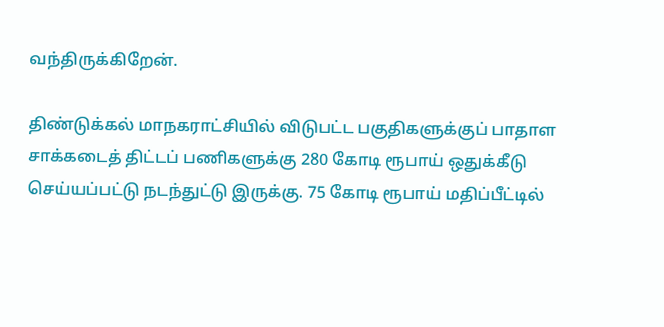வந்திருக்கிறேன்.

திண்டுக்கல் மாநகராட்சியில் விடுபட்ட பகுதிகளுக்குப் பாதாள சாக்கடைத் திட்டப் பணிகளுக்கு 280 கோடி ரூபாய் ஒதுக்கீடு செய்யப்பட்டு நடந்துட்டு இருக்கு. 75 கோடி ரூபாய் மதிப்பீட்டில்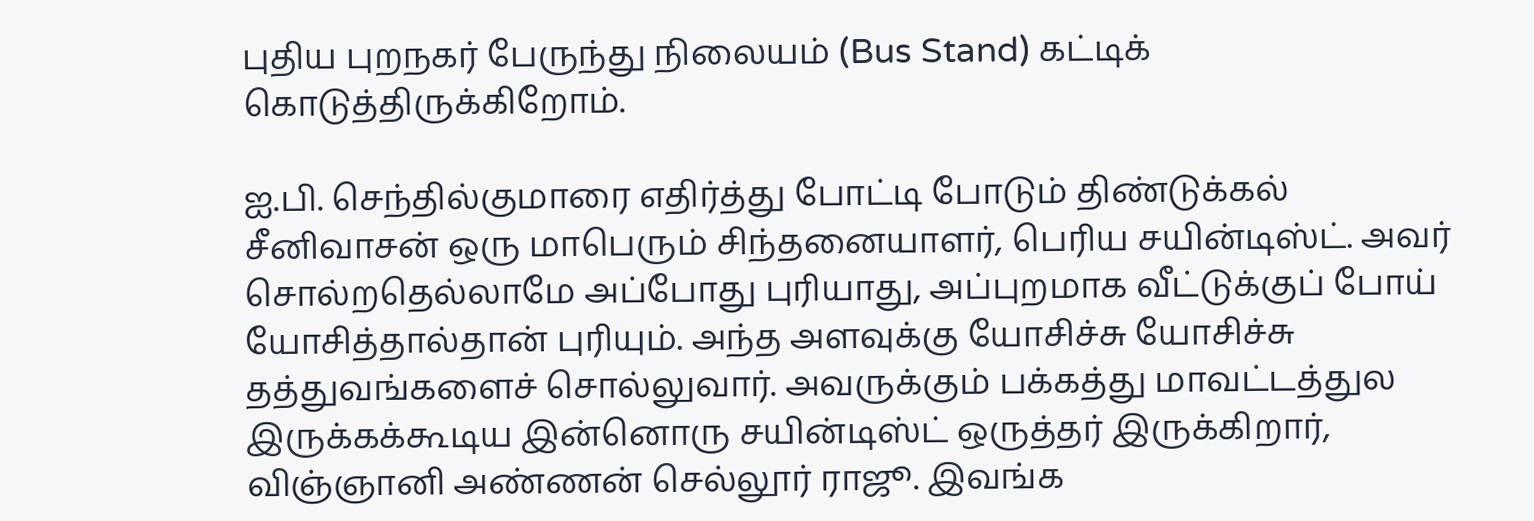புதிய புறநகர் பேருந்து நிலையம் (Bus Stand) கட்டிக் கொடுத்திருக்கிறோம்.

ஐ.பி. செந்தில்குமாரை எதிர்த்து போட்டி போடும் திண்டுக்கல் சீனிவாசன் ஒரு மாபெரும் சிந்தனையாளர், பெரிய சயின்டிஸ்ட். அவர் சொல்றதெல்லாமே அப்போது புரியாது, அப்புறமாக வீட்டுக்குப் போய் யோசித்தால்தான் புரியும். அந்த அளவுக்கு யோசிச்சு யோசிச்சு தத்துவங்களைச் சொல்லுவார். அவருக்கும் பக்கத்து மாவட்டத்துல இருக்கக்கூடிய இன்னொரு சயின்டிஸ்ட் ஒருத்தர் இருக்கிறார், விஞ்ஞானி அண்ணன் செல்லூர் ராஜூ. இவங்க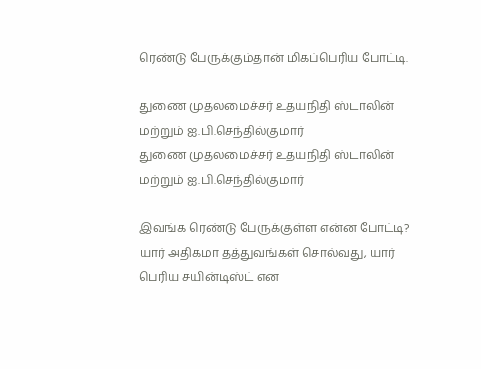ரெண்டு பேருக்கும்தான் மிகப்பெரிய போட்டி.

துணை முதலமைச்சர் உதயநிதி ஸ்டாலின் மற்றும் ஐ.பி.செந்தில்குமார்
துணை முதலமைச்சர் உதயநிதி ஸ்டாலின் மற்றும் ஐ.பி.செந்தில்குமார்

இவங்க ரெண்டு பேருக்குள்ள என்ன போட்டி? யார் அதிகமா தத்துவங்கள் சொல்வது, யார் பெரிய சயின்டிஸ்ட் என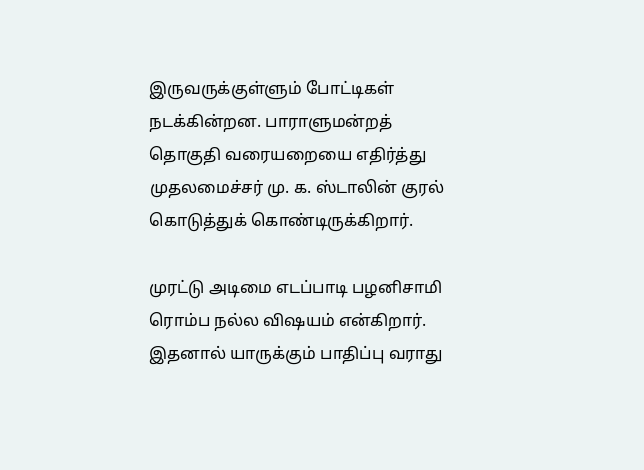இருவருக்குள்ளும் போட்டிகள் நடக்கின்றன. பாராளுமன்றத் தொகுதி வரையறையை எதிர்த்து முதலமைச்சர் மு. க. ஸ்டாலின் குரல் கொடுத்துக் கொண்டிருக்கிறார்.

முரட்டு அடிமை எடப்பாடி பழனிசாமி ரொம்ப நல்ல விஷயம் என்கிறார். இதனால் யாருக்கும் பாதிப்பு வராது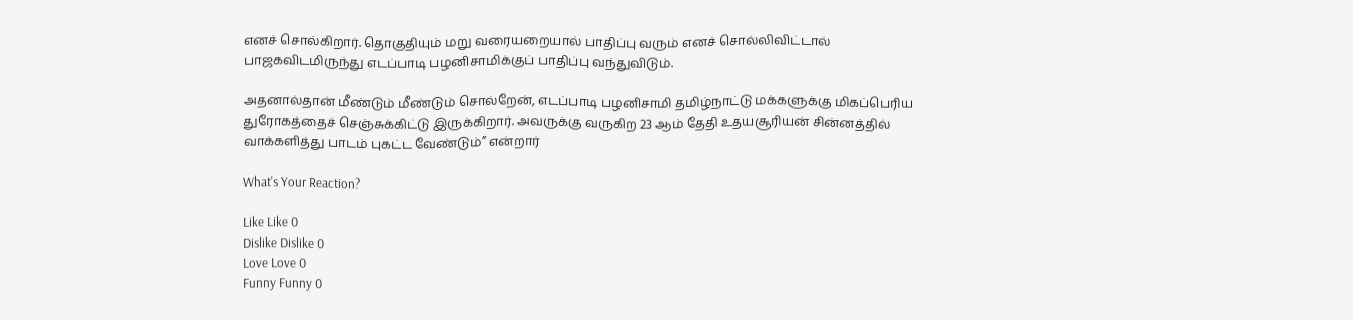எனச் சொல்கிறார். தொகுதியும் மறு வரையறையால் பாதிப்பு வரும் எனச் சொல்லிவிட்டால் பாஜகவிடமிருந்து எடப்பாடி பழனிசாமிக்குப் பாதிப்பு வந்துவிடும்.

அதனால்தான் மீண்டும் மீண்டும் சொல்றேன், எடப்பாடி பழனிசாமி தமிழ்நாட்டு மக்களுக்கு மிகப்பெரிய துரோகத்தைச் செஞ்சுக்கிட்டு இருக்கிறார். அவருக்கு வருகிற 23 ஆம் தேதி உதயசூரியன் சின்னத்தில் வாக்களித்து பாடம் புகட்ட வேண்டும்” என்றார்

What's Your Reaction?

Like Like 0
Dislike Dislike 0
Love Love 0
Funny Funny 0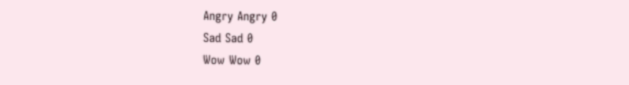Angry Angry 0
Sad Sad 0
Wow Wow 0